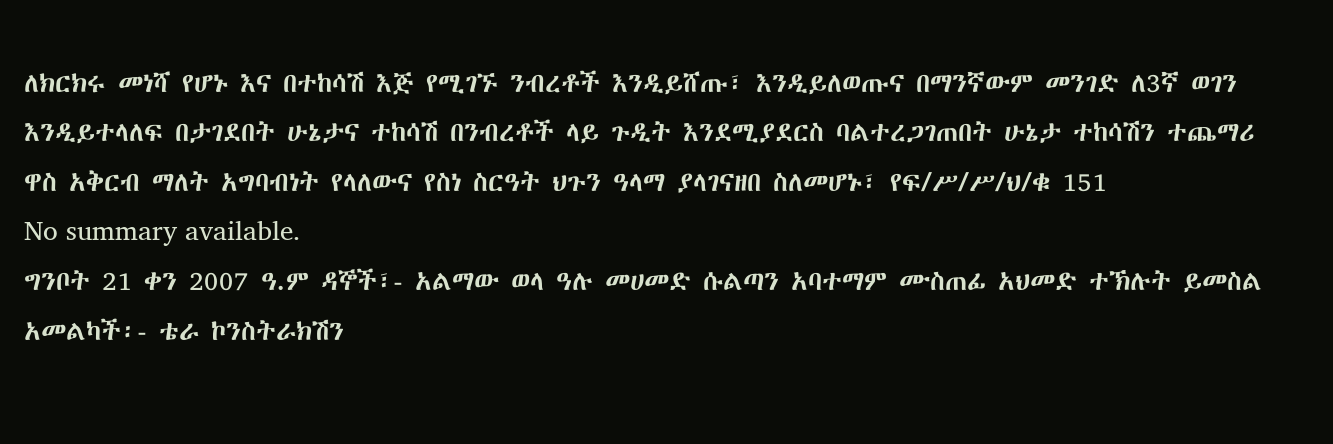ለክርክሩ መነሻ የሆኑ እና በተከሳሽ እጅ የሚገኙ ንብረቶች እንዲይሸጡ፣ እንዲይለወጡና በማንኛውም መንገድ ለ3ኛ ወገን እንዲይተላለፍ በታገደበት ሁኔታና ተከሳሽ በንብረቶች ላይ ጉዲት እንደሚያደርስ ባልተረጋገጠበት ሁኔታ ተከሳሽን ተጨማሪ ዋስ አቅርብ ማለት አግባብነት የላለውና የስነ ስርዓት ህጉን ዓላማ ያላገናዘበ ስለመሆኑ፣ የፍ/ሥ/ሥ/ህ/ቁ 151
No summary available.
ግንቦት 21 ቀን 2007 ዓ.ም ዳኞች፣- አልማው ወላ ዓሉ መሀመድ ሱልጣን አባተማም ሙስጠፊ አህመድ ተኽሉት ይመስል አመልካች፡- ቴራ ኮንስትራክሽን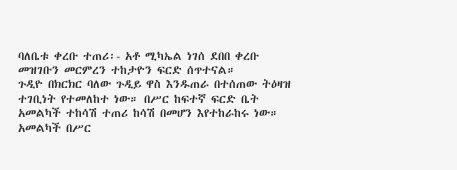ባለቤቱ ቀረቡ ተጠሪ፡- አቶ ሚካኤል ነገሰ ደበበ ቀረቡ መዝገቡን መርምረን ተከታዮን ፍርድ ሰጥተናል።
ጉዲዮ በክርክር ባለው ጉዲይ ዋስ እንዱጠራ በተሰጠው ትዕዛዝ ተገቢነት የተመለከተ ነው። በሥር ከፍተኛ ፍርድ ቤት አመልካች ተከሳሽ ተጠሪ ከሳሽ በመሆን እየተከራከሩ ነው። አመልካች በሥር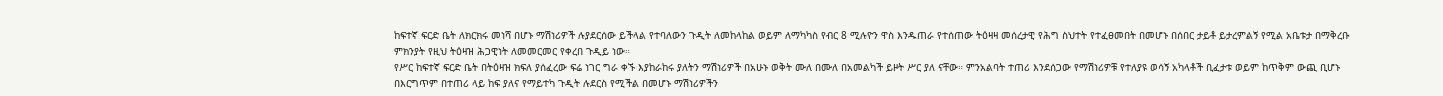ከፍተኛ ፍርድ ቤት ለክርክሩ መነሻ በሆኑ ማሽነሪዎች ሉያደርሰው ይችላል የተባለውን ጉዲት ለመከላከል ወይም ለማካካስ የብር 8 ሚሉዮን ዋስ እንዱጠራ የተሰጠው ትዕዛዛ መሰረታዊ የሕግ ስህተት የተፈፀመበት በመሆኑ በሰበር ታይቶ ይታረምልኝ የሚል አቤቱታ በማቅረቡ ምክንያት የዚህ ትዕዛዝ ሕጋዊነት ለመመርመር የቀረበ ጉዲይ ነው።
የሥር ከፍተኛ ፍርድ ቤት በትዕዛዝ ክፍለ ያሰፈረው ፍሬ ነገር ግራ ቀኙ እያከራከሩ ያለትን ማሽነሪዎች በአሁኑ ወቅት ሙለ በሙለ በአመልካች ይዞት ሥር ያለ ናቸው። ምንአልባት ተጠሪ እንደሰጋው የማሽነሪዎቹ የተለያዩ ወሳኝ አካላቶች ቢፈታቱ ወይም ከጥቅም ውጪ ቢሆኑ በእርግጥም በተጠሪ ላይ ከፍ ያለና የማይተካ ጉዲት ሉደርስ የሚችል በመሆኑ ማሽነሪዎችን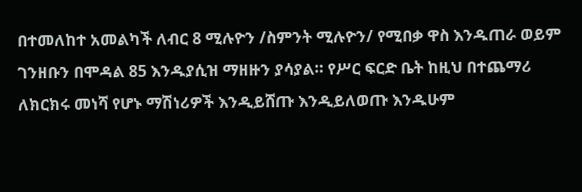በተመለከተ አመልካች ለብር 8 ሚሉዮን /ስምንት ሚሉዮን/ የሚበቃ ዋስ እንዱጠራ ወይም ገንዘቡን በሞዳል 85 እንዱያሲዝ ማዘዙን ያሳያል። የሥር ፍርድ ቤት ከዚህ በተጨማሪ ለክርክሩ መነሻ የሆኑ ማሽነሪዎች እንዲይሸጡ እንዲይለወጡ እንዱሁም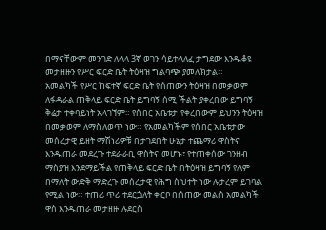በማናቸውም መንገድ ለላላ 3ኛ ወገን ሳይተላለፈ ታግደው እንዱቆዩ መታዘዙን የሥር ፍርድ ቤት ትዕዛዝ ግልባጭ ያመለክታል።
አመልካች የሥር ከፍተኛ ፍርድ ቤት የሰጠውን ትዕዛዝ በመቃወም ለፋዳራል ጠቅላይ ፍርድ ቤት ይግባኝ ሰሚ ችልት ያቀረበው ይግባኝ ቅሬታ ተቀባይነት አላገኘም። የሰበር አቤቱታ የቀረበውም ይህንን ትዕዛዝ በመቃወም ለማስለወጥ ነው። የአመልካችም የሰበር አቤቱታው መሰረታዊ ይዘት ማሽነሪዎቹ በታገደበት ሁኔታ ተጨማሪ ዋስትና እንዱጠራ መደረጉ ተደራራቢ ዋስትና መሆኑ፣ የተጠቀሰው ገንዘብ ማስያዝ እንደማይችል የጠቅላይ ፍርድ ቤት በትዕዛዝ ይግባኝ የለም በማለት ውድቅ ማድረጉ መሰረታዊ የሕግ ስህተት ነው ሉታረም ይገባል የሚል ነው። ተጠሪ ጥሪ ተደርጏለት ቀርቦ በሰጠው መልስ አመልካች ዋስ እንዱጠራ መታዘዙ ሉደርስ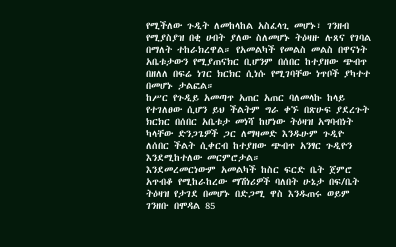የሚችለው ጉዲት ለመከላከል አስፈላጊ መሆኑ፣ ገንዘብ የሚያስያዝ በቂ ሀብት ያለው ስለመሆኑ ትዕዛዙ ሉጸና የገባል በማለት ተከራክረዋል። የአመልካች የመልስ መልስ በዋናነት አቤቱታውን የሚያጠናክር ቢሆንም በሰበር ከተያዘው ጭብጥ በዘለለ በፍሬ ነገር ክርክር ሲነሱ የሚገባቸው ነጥቦች ያካተተ በመሆኑ ታልፎል።
ከሥር የጉዲይ አመጣጥ አጠር አጠር ባለመላኩ ከላይ የተገለፀው ሲሆን ይህ ችልትም ግራ ቀኙ በጽሁፍ ያደረጉት ክርክር በሰበር አቤቱታ መነሻ ከሆነው ትዕዛዝ አግባብነት ካላቸው ድንጋጌዎች ጋር ለማዛመድ እንዱሁም ጉዲዮ ለሰበር ችልት ሲቀርብ ከተያዘው ጭብጥ አንፃር ጉዲዮን እንደሚከተለው መርምሮታል።
እንደመረመርነውም አመልካች ከስር ፍርድ ቤት ጀምሮ አጥብቆ የሚከራከረው ማሽነሪዎች ባለበት ሁኔታ በፍ/ቤት ትዕዛዝ የታገደ በመሆኑ በድጋሚ ዋስ እንዱጠሩ ወይም ገንዘቡ በሞዳል 85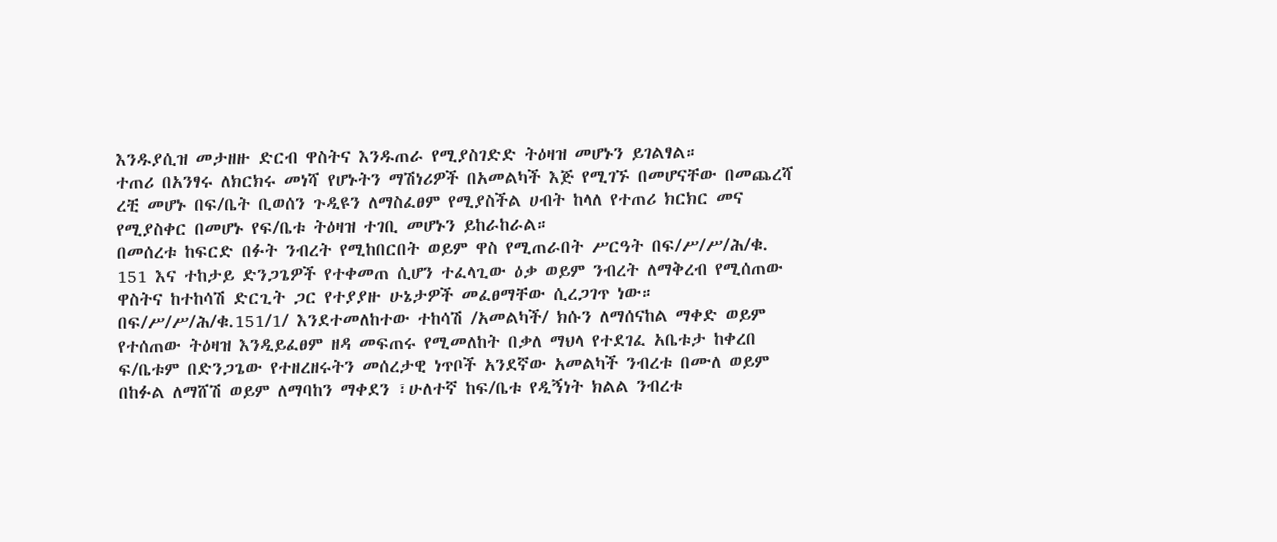እንዱያሲዝ መታዘዙ ድርብ ዋስትና እንዱጠራ የሚያስገድድ ትዕዛዝ መሆኑን ይገልፃል።
ተጠሪ በአንፃሩ ለክርክሩ መነሻ የሆኑትን ማሽነሪዎች በአመልካች እጅ የሚገኙ በመሆናቸው በመጨረሻ ረቺ መሆኑ በፍ/ቤት ቢወሰን ጉዲዩን ለማስፈፀም የሚያስችል ሀብት ከላለ የተጠሪ ክርክር መና የሚያስቀር በመሆኑ የፍ/ቤቱ ትዕዛዝ ተገቢ መሆኑን ይከራከራል።
በመሰረቱ ከፍርድ በፉት ንብረት የሚከበርበት ወይም ዋስ የሚጠራበት ሥርዓት በፍ/ሥ/ሥ/ሕ/ቁ.
151 እና ተከታይ ድንጋጌዎች የተቀመጠ ሲሆን ተፈላጊው ዕቃ ወይም ንብረት ለማቅረብ የሚሰጠው ዋስትና ከተከሳሽ ድርጊት ጋር የተያያዙ ሁኔታዎች መፈፀማቸው ሲረጋገጥ ነው።
በፍ/ሥ/ሥ/ሕ/ቁ.151/1/ እንደተመለከተው ተከሳሽ /አመልካች/ ክሱን ለማሰናከል ማቀድ ወይም የተሰጠው ትዕዛዝ እንዲይፈፀም ዘዳ መፍጠሩ የሚመለከት በቃለ ማህላ የተደገፈ አቤቱታ ከቀረበ ፍ/ቤቱም በድንጋጌው የተዘረዘሩትን መሰረታዊ ነጥቦች አንደኛው አመልካች ንብረቱ በሙለ ወይም በከፉል ለማሸሽ ወይም ለማባከን ማቀደን ፣ሁለተኛ ከፍ/ቤቱ የዲኝነት ክልል ንብረቱ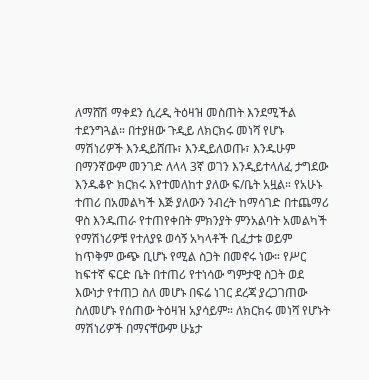ለማሸሽ ማቀደን ሲረዲ ትዕዛዝ መስጠት እንደሚችል ተደንግጓል። በተያዘው ጉዲይ ለክርክሩ መነሻ የሆኑ ማሽነሪዎች እንዲይሸጡ፣ እንዲይለወጡ፣ እንዱሁም በማንኛውም መንገድ ለላላ 3ኛ ወገን እንዲይተላለፈ ታግደው እንዱቆዮ ክርክሩ እየተመለከተ ያለው ፍ/ቤት አዟል። የአሁኑ ተጠሪ በአመልካች እጅ ያለውን ንብረት ከማሳገድ በተጨማሪ ዋስ እንዱጠራ የተጠየቀበት ምክንያት ምንአልባት አመልካች የማሽነሪዎቹ የተለያዩ ወሳኝ አካላቶች ቢፈታቱ ወይም ከጥቅም ውጭ ቢሆኑ የሚል ስጋት በመኖሩ ነው። የሥር ከፍተኛ ፍርድ ቤት በተጠሪ የተነሳው ግምታዊ ስጋት ወደ እውነታ የተጠጋ ስለ መሆኑ በፍሬ ነገር ደረጃ ያረጋገጠው ስለመሆኑ የሰጠው ትዕዛዝ አያሳይም። ለክርክሩ መነሻ የሆኑት ማሽነሪዎች በማናቸውም ሁኔታ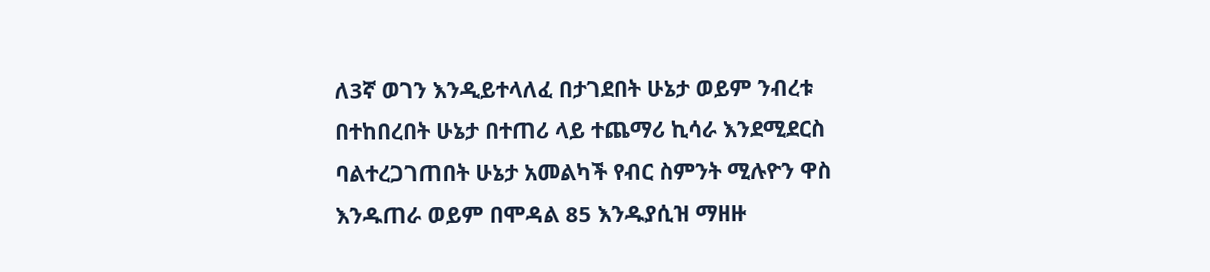ለ3ኛ ወገን እንዲይተላለፈ በታገደበት ሁኔታ ወይም ንብረቱ በተከበረበት ሁኔታ በተጠሪ ላይ ተጨማሪ ኪሳራ እንደሚደርስ ባልተረጋገጠበት ሁኔታ አመልካች የብር ስምንት ሚሉዮን ዋስ እንዱጠራ ወይም በሞዳል 85 እንዱያሲዝ ማዘዙ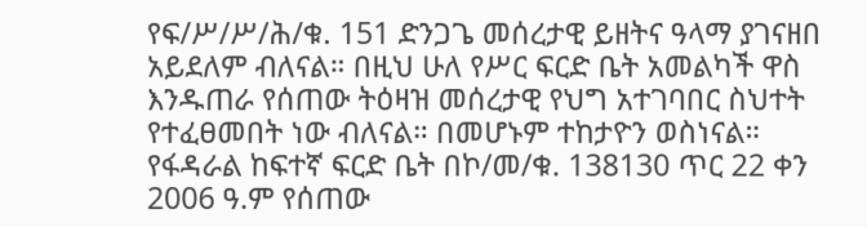የፍ/ሥ/ሥ/ሕ/ቁ. 151 ድንጋጌ መሰረታዊ ይዘትና ዓላማ ያገናዘበ አይደለም ብለናል። በዚህ ሁለ የሥር ፍርድ ቤት አመልካች ዋስ እንዱጠራ የሰጠው ትዕዛዝ መሰረታዊ የህግ አተገባበር ስህተት የተፈፀመበት ነው ብለናል። በመሆኑም ተከታዮን ወስነናል።
የፋዳራል ከፍተኛ ፍርድ ቤት በኮ/መ/ቁ. 138130 ጥር 22 ቀን 2006 ዓ.ም የሰጠው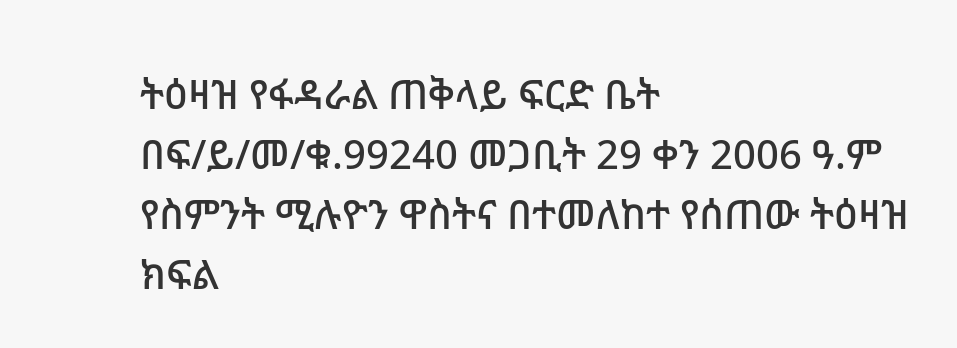ትዕዛዝ የፋዳራል ጠቅላይ ፍርድ ቤት በፍ/ይ/መ/ቁ.99240 መጋቢት 29 ቀን 2006 ዓ.ም የስምንት ሚሉዮን ዋስትና በተመለከተ የሰጠው ትዕዛዝ ክፍል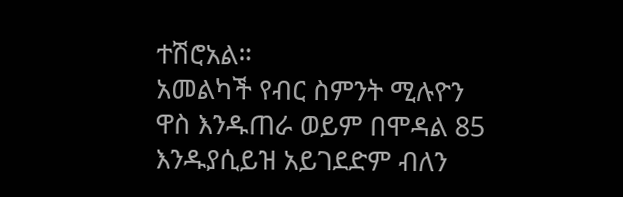ተሽሮአል።
አመልካች የብር ስምንት ሚሉዮን ዋስ እንዱጠራ ወይም በሞዳል 85 እንዱያሲይዝ አይገደድም ብለን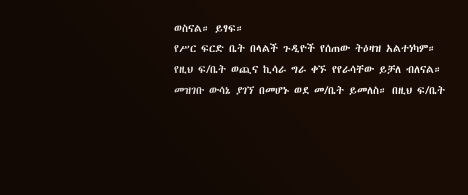ወስናል። ይፃፍ።
የሥር ፍርድ ቤት በላልች ጉዲዮች የሰጠው ትዕዛዝ አልተነካም።
የዚህ ፍ/ቤት ወጪና ኪሳራ ግራ ቀኙ የየራሳቸው ይቻለ ብለናል።
መዝገቡ ውሳኔ ያገኘ በመሆኑ ወደ መ/ቤት ይመለስ። በዚህ ፍ/ቤት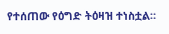የተሰጠው የዕግድ ትዕዛዝ ተነስቷል።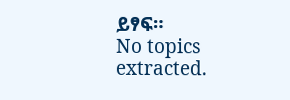ይፃፍ።
No topics extracted.